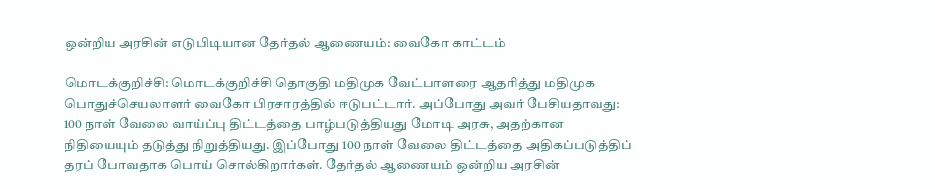ஒன்றிய அரசின் எடுபிடியான தேர்தல் ஆணையம்: வைகோ காட்டம்

மொடக்குறிச்சி: மொடக்குறிச்சி தொகுதி மதிமுக வேட்பாளரை ஆதரித்து மதிமுக பொதுச்செயலாளர் வைகோ பிரசாரத்தில் ஈடுபட்டார். அப்போது அவர் பேசியதாவது: 100 நாள் வேலை வாய்ப்பு திட்டத்தை பாழ்படுத்தியது மோடி அரசு, அதற்கான நிதியையும் தடுத்து நிறுத்தியது. இப்போது 100 நாள் வேலை திட்டத்தை அதிகப்படுத்திப் தரப் போவதாக பொய் சொல்கிறார்கள். தேர்தல் ஆணையம் ஒன்றிய அரசின்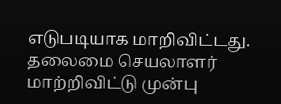எடுபடியாக மாறிவிட்டது. தலைமை செயலாளர் மாற்றிவிட்டு முன்பு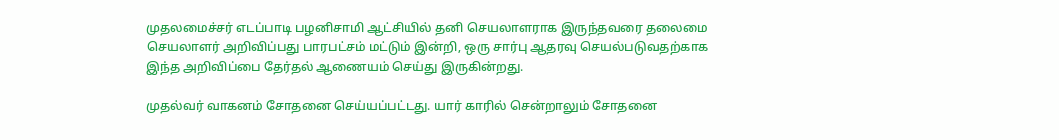முதலமைச்சர் எடப்பாடி பழனிசாமி ஆட்சியில் தனி செயலாளராக இருந்தவரை தலைமை செயலாளர் அறிவிப்பது பாரபட்சம் மட்டும் இன்றி, ஒரு சார்பு ஆதரவு செயல்படுவதற்காக இந்த அறிவிப்பை தேர்தல் ஆணையம் செய்து இருகின்றது.

முதல்வர் வாகனம் சோதனை செய்யப்பட்டது. யார் காரில் சென்றாலும் சோதனை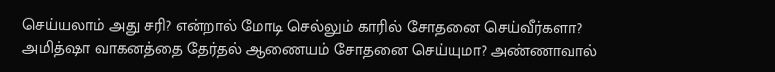செய்யலாம் அது சரி? என்றால் மோடி செல்லும் காரில் சோதனை செய்வீர்களா? அமித்ஷா வாகனத்தை தேர்தல் ஆணையம் சோதனை செய்யுமா? அண்ணாவால்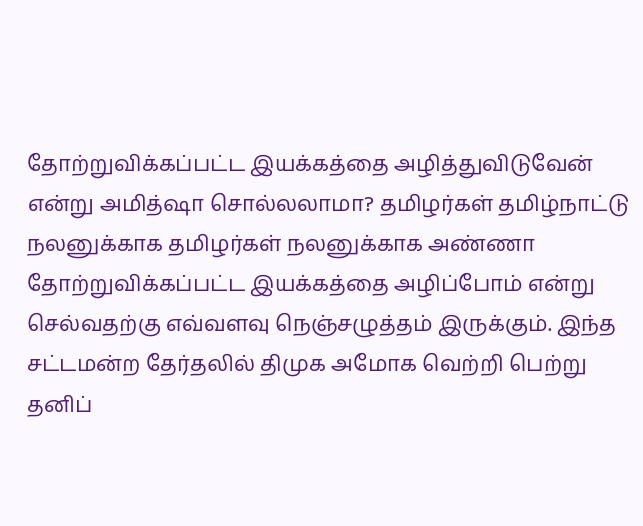தோற்றுவிக்கப்பட்ட இயக்கத்தை அழித்துவிடுவேன் என்று அமித்ஷா சொல்லலாமா? தமிழர்கள் தமிழ்நாட்டு நலனுக்காக தமிழர்கள் நலனுக்காக அண்ணா தோற்றுவிக்கப்பட்ட இயக்கத்தை அழிப்போம் என்று செல்வதற்கு எவ்வளவு நெஞ்சழுத்தம் இருக்கும். இந்த சட்டமன்ற தேர்தலில் திமுக அமோக வெற்றி பெற்று தனிப்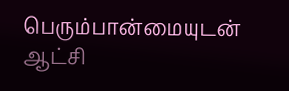பெரும்பான்மையுடன் ஆட்சி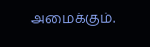அமைக்கும்.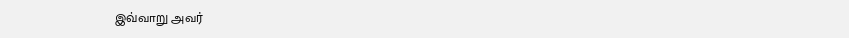இவ்வாறு அவர்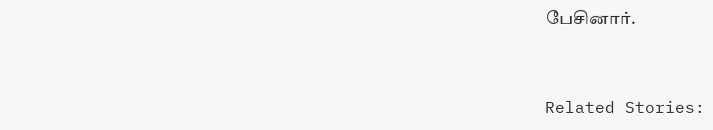பேசினார்.



Related Stories: